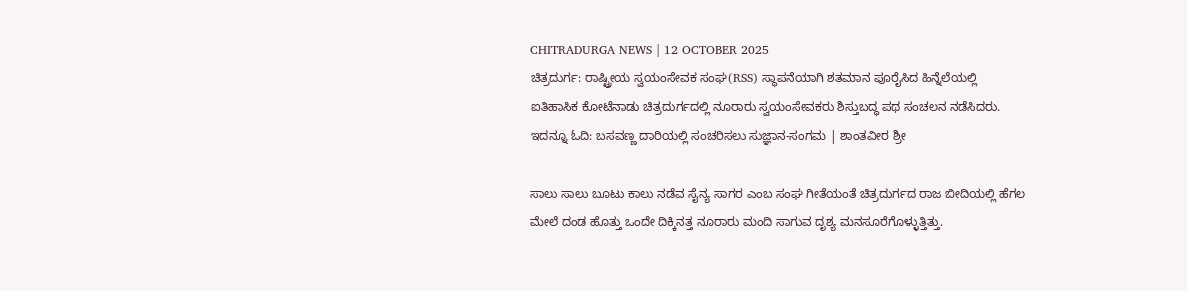CHITRADURGA NEWS | 12 OCTOBER 2025
ಚಿತ್ರದುರ್ಗ: ರಾಷ್ಟ್ರೀಯ ಸ್ವಯಂಸೇವಕ ಸಂಘ(RSS) ಸ್ಥಾಪನೆಯಾಗಿ ಶತಮಾನ ಪೂರೈಸಿದ ಹಿನ್ನೆಲೆಯಲ್ಲಿ ಐತಿಹಾಸಿಕ ಕೋಟೆನಾಡು ಚಿತ್ರದುರ್ಗದಲ್ಲಿ ನೂರಾರು ಸ್ವಯಂಸೇವಕರು ಶಿಸ್ತುಬದ್ಧ ಪಥ ಸಂಚಲನ ನಡೆಸಿದರು.
ಇದನ್ನೂ ಓದಿ: ಬಸವಣ್ಣ ದಾರಿಯಲ್ಲಿ ಸಂಚರಿಸಲು ಸುಜ್ಞಾನ-ಸಂಗಮ | ಶಾಂತವೀರ ಶ್ರೀ

ಸಾಲು ಸಾಲು ಬೂಟು ಕಾಲು ನಡೆವ ಸೈನ್ಯ ಸಾಗರ ಎಂಬ ಸಂಘ ಗೀತೆಯಂತೆ ಚಿತ್ರದುರ್ಗದ ರಾಜ ಬೀದಿಯಲ್ಲಿ ಹೆಗಲ ಮೇಲೆ ದಂಡ ಹೊತ್ತು ಒಂದೇ ದಿಕ್ಕಿನತ್ತ ನೂರಾರು ಮಂದಿ ಸಾಗುವ ದೃಶ್ಯ ಮನಸೂರೆಗೊಳ್ಳುತ್ತಿತ್ತು.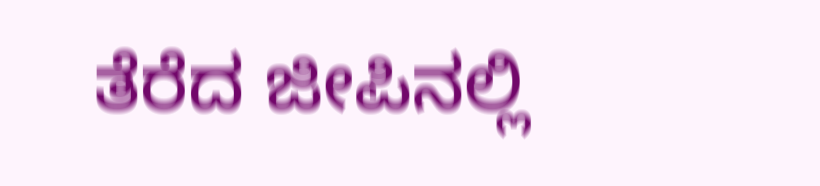ತೆರೆದ ಜೀಪಿನಲ್ಲಿ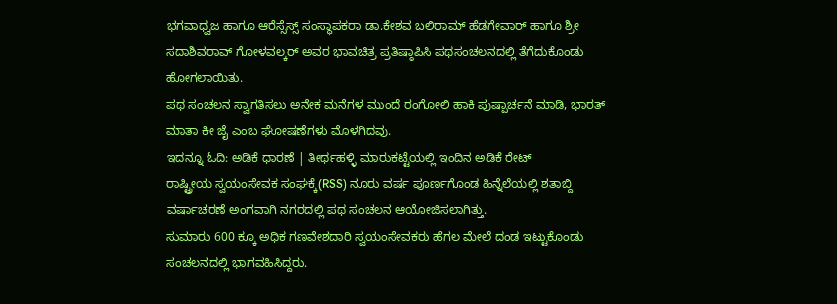ಭಗವಾಧ್ವಜ ಹಾಗೂ ಆರೆಸ್ಸೆಸ್ಸ್ ಸಂಸ್ಥಾಪಕರಾ ಡಾ.ಕೇಶವ ಬಲಿರಾಮ್ ಹೆಡಗೇವಾರ್ ಹಾಗೂ ಶ್ರೀ ಸದಾಶಿವರಾವ್ ಗೋಳವಲ್ಕರ್ ಅವರ ಭಾವಚಿತ್ರ ಪ್ರತಿಷ್ಠಾಪಿಸಿ ಪಥಸಂಚಲನದಲ್ಲಿ ತೆಗೆದುಕೊಂಡು ಹೋಗಲಾಯಿತು.
ಪಥ ಸಂಚಲನ ಸ್ವಾಗತಿಸಲು ಅನೇಕ ಮನೆಗಳ ಮುಂದೆ ರಂಗೋಲಿ ಹಾಕಿ ಪುಷ್ಪಾರ್ಚನೆ ಮಾಡಿ, ಭಾರತ್ ಮಾತಾ ಕೀ ಜೈ ಎಂಬ ಘೋಷಣೆಗಳು ಮೊಳಗಿದವು.
ಇದನ್ನೂ ಓದಿ: ಅಡಿಕೆ ಧಾರಣೆ | ತೀರ್ಥಹಳ್ಳಿ ಮಾರುಕಟ್ಟೆಯಲ್ಲಿ ಇಂದಿನ ಅಡಿಕೆ ರೇಟ್
ರಾಷ್ಟ್ರೀಯ ಸ್ವಯಂಸೇವಕ ಸಂಘಕ್ಕೆ(RSS) ನೂರು ವರ್ಷ ಪೂರ್ಣಗೊಂಡ ಹಿನ್ನೆಲೆಯಲ್ಲಿ ಶತಾಬ್ದಿ ವರ್ಷಾಚರಣೆ ಅಂಗವಾಗಿ ನಗರದಲ್ಲಿ ಪಥ ಸಂಚಲನ ಆಯೋಜಿಸಲಾಗಿತ್ತು.
ಸುಮಾರು 600 ಕ್ಕೂ ಅಧಿಕ ಗಣವೇಶದಾರಿ ಸ್ವಯಂಸೇವಕರು ಹೆಗಲ ಮೇಲೆ ದಂಡ ಇಟ್ಟುಕೊಂಡು ಸಂಚಲನದಲ್ಲಿ ಭಾಗವಹಿಸಿದ್ದರು.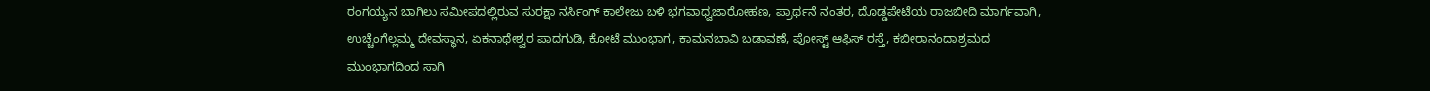ರಂಗಯ್ಯನ ಬಾಗಿಲು ಸಮೀಪದಲ್ಲಿರುವ ಸುರಕ್ಷಾ ನರ್ಸಿಂಗ್ ಕಾಲೇಜು ಬಳಿ ಭಗವಾಧ್ವಜಾರೋಹಣ, ಪ್ರಾರ್ಥನೆ ನಂತರ, ದೊಡ್ಡಪೇಟೆಯ ರಾಜಬೀದಿ ಮಾರ್ಗವಾಗಿ, ಉಚ್ಚೆಂಗೆಲ್ಲಮ್ಮ ದೇವಸ್ಥಾನ, ಏಕನಾಥೇಶ್ವರ ಪಾದಗುಡಿ, ಕೋಟೆ ಮುಂಭಾಗ, ಕಾಮನಬಾವಿ ಬಡಾವಣೆ, ಪೋಸ್ಟ್ ಆಫಿಸ್ ರಸ್ತೆ, ಕಬೀರಾನಂದಾಶ್ರಮದ ಮುಂಭಾಗದಿಂದ ಸಾಗಿ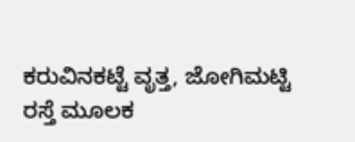ಕರುವಿನಕಟ್ಟೆ ವೃತ್ತ, ಜೋಗಿಮಟ್ಟಿ ರಸ್ತೆ ಮೂಲಕ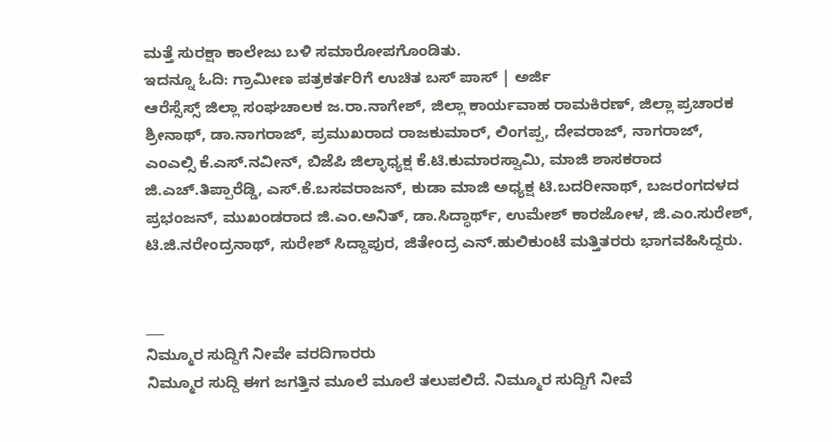ಮತ್ತೆ ಸುರಕ್ಷಾ ಕಾಲೇಜು ಬಳಿ ಸಮಾರೋಪಗೊಂಡಿತು.
ಇದನ್ನೂ ಓದಿ: ಗ್ರಾಮೀಣ ಪತ್ರಕರ್ತರಿಗೆ ಉಚಿತ ಬಸ್ ಪಾಸ್ | ಅರ್ಜಿ
ಆರೆಸ್ಸೆಸ್ಸ್ ಜಿಲ್ಲಾ ಸಂಘಚಾಲಕ ಜ.ರಾ.ನಾಗೇಶ್, ಜಿಲ್ಲಾ ಕಾರ್ಯವಾಹ ರಾಮಕಿರಣ್, ಜಿಲ್ಲಾ ಪ್ರಚಾರಕ ಶ್ರೀನಾಥ್, ಡಾ.ನಾಗರಾಜ್, ಪ್ರಮುಖರಾದ ರಾಜಕುಮಾರ್, ಲಿಂಗಪ್ಪ, ದೇವರಾಜ್, ನಾಗರಾಜ್, ಎಂಎಲ್ಸಿ ಕೆ.ಎಸ್.ನವೀನ್, ಬಿಜೆಪಿ ಜಿಲ್ಳಾಧ್ಯಕ್ಷ ಕೆ.ಟಿ.ಕುಮಾರಸ್ವಾಮಿ, ಮಾಜಿ ಶಾಸಕರಾದ ಜಿ.ಎಚ್.ತಿಪ್ಪಾರೆಡ್ಡಿ, ಎಸ್.ಕೆ.ಬಸವರಾಜನ್, ಕುಡಾ ಮಾಜಿ ಅಧ್ಯಕ್ಷ ಟಿ.ಬದರೀನಾಥ್, ಬಜರಂಗದಳದ ಪ್ರಭಂಜನ್, ಮುಖಂಡರಾದ ಜಿ.ಎಂ.ಅನಿತ್, ಡಾ.ಸಿದ್ಧಾರ್ಥ್, ಉಮೇಶ್ ಕಾರಜೋಳ, ಜಿ.ಎಂ.ಸುರೇಶ್, ಟಿ.ಜಿ.ನರೇಂದ್ರನಾಥ್, ಸುರೇಶ್ ಸಿದ್ದಾಪುರ, ಜಿತೇಂದ್ರ ಎನ್.ಹುಲಿಕುಂಟೆ ಮತ್ತಿತರರು ಭಾಗವಹಿಸಿದ್ದರು.


___
ನಿಮ್ಮೂರ ಸುದ್ದಿಗೆ ನೀವೇ ವರದಿಗಾರರು
ನಿಮ್ಮೂರ ಸುದ್ದಿ ಈಗ ಜಗತ್ತಿನ ಮೂಲೆ ಮೂಲೆ ತಲುಪಲಿದೆ. ನಿಮ್ಮೂರ ಸುದ್ದಿಗೆ ನೀವೆ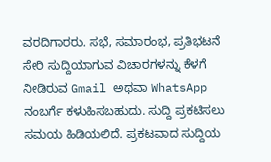ವರದಿಗಾರರು. ಸಭೆ, ಸಮಾರಂಭ, ಪ್ರತಿಭಟನೆ ಸೇರಿ ಸುದ್ದಿಯಾಗುವ ವಿಚಾರಗಳನ್ನು ಕೆಳಗೆ ನೀಡಿರುವ Gmail ಅಥವಾ WhatsApp ನಂಬರ್ಗೆ ಕಳುಹಿಸಬಹುದು. ಸುದ್ದಿ ಪ್ರಕಟಿಸಲು ಸಮಯ ಹಿಡಿಯಲಿದೆ. ಪ್ರಕಟವಾದ ಸುದ್ದಿಯ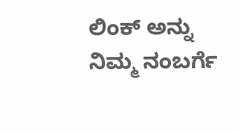ಲಿಂಕ್ ಅನ್ನು ನಿಮ್ಮ ನಂಬರ್ಗೆ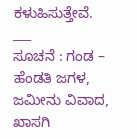ಕಳುಹಿಸುತ್ತೇವೆ.
___
ಸೂಚನೆ : ಗಂಡ – ಹೆಂಡತಿ ಜಗಳ, ಜಮೀನು ವಿವಾದ, ಖಾಸಗಿ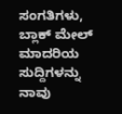ಸಂಗತಿಗಳು, ಬ್ಲಾಕ್ ಮೇಲ್ ಮಾದರಿಯ ಸುದ್ದಿಗಳನ್ನು ನಾವು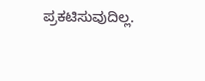ಪ್ರಕಟಿಸುವುದಿಲ್ಲ.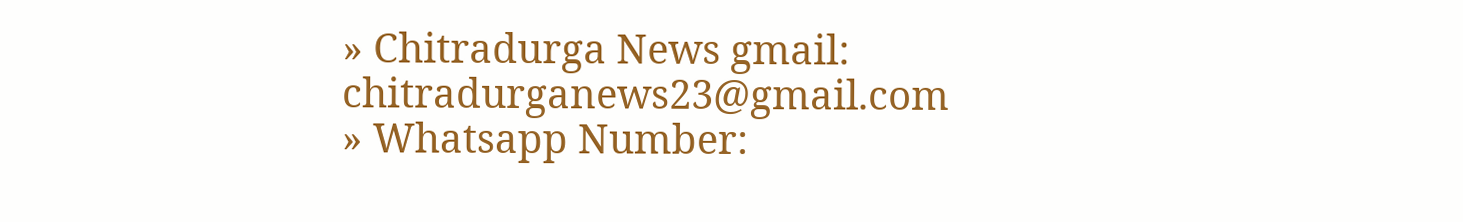» Chitradurga News gmail: chitradurganews23@gmail.com
» Whatsapp Number: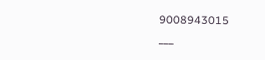9008943015
___